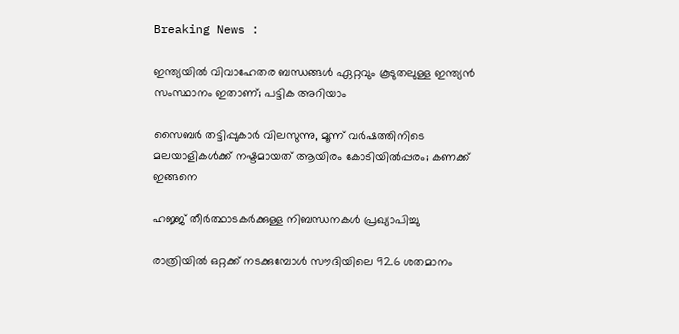Breaking News :

ഇന്ത്യയില്‍ വിവാഹേതര ബന്ധങ്ങള്‍ ഏറ്റവും കൂടുതലുള്ള ഇന്ത്യന്‍ സംസ്ഥാനം ഇതാണ്; പട്ടിക അറിയാം

സൈബര്‍ തട്ടിപ്പുകാര്‍ വിലസുന്നു, മൂന്ന് വര്‍ഷത്തിനിടെ മലയാളികള്‍ക്ക് നഷ്ടമായത് ആയിരം കോടിയില്‍പ്പരം; കണക്ക് ഇങ്ങനെ

ഹജ്ജ് തീർത്ഥാടകർക്കുള്ള നിബന്ധനകൾ പ്രഖ്യാപിച്ചു

രാത്രിയിൽ ഒറ്റക്ക് നടക്കുമ്പോൾ സൗദിയിലെ 92.6 ശതമാനം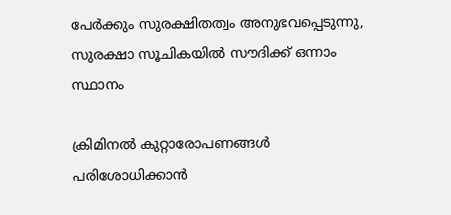പേർക്കും സുരക്ഷിതത്വം അനുഭവപ്പെടുന്നു, സുരക്ഷാ സൂചികയിൽ സൗദിക്ക് ഒന്നാം സ്ഥാനം

ക്രിമിനല്‍ കുറ്റാരോപണങ്ങള്‍ പരിശോധിക്കാന്‍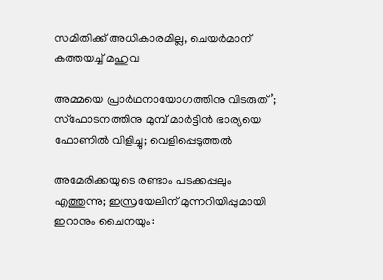സമിതിക്ക്‌ അധികാരമില്ല, ചെയര്‍മാന്‌ കത്തയച്ച് മഹുവ

അമ്മയെ പ്രാര്‍ഥനായോഗത്തിനു വിടരുത്’; സ്‌ഫോടനത്തിനു മുമ്പ് മാര്‍ട്ടിന്‍ ഭാര്യയെ ഫോണില്‍ വിളിച്ചു; വെളിപ്പെടുത്തല്‍

അമേരിക്കയുടെ രണ്ടാം പടക്കപ്പലും എത്തുന്നു; ഇസ്രയേലിന് മുന്നറിയിപ്പുമായി ഇറാനും ചൈനയും: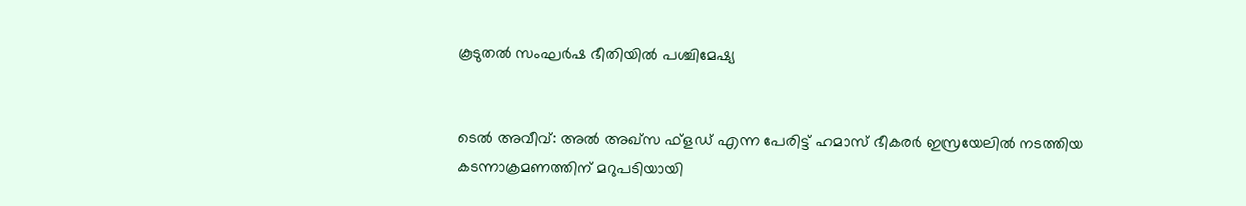കൂടുതല്‍ സംഘര്‍ഷ ഭീതിയില്‍ പശ്ചിമേഷ്യ


ടെല്‍ അവീവ്: അല്‍ അഖ്സ ഫ്‌ളഡ് എന്ന പേരിട്ട് ഹമാസ് ഭീകരര്‍ ഇസ്രയേലില്‍ നടത്തിയ കടന്നാക്രമണത്തിന് മറുപടിയായി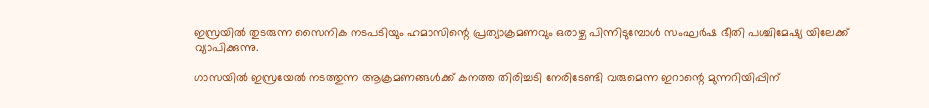ഇസ്രയില്‍ തുടരുന്ന സൈനിക നടപടിയും ഹമാസിന്റെ പ്രത്യാക്രമണവും ഒരാഴ്ച പിന്നിടുമ്പോള്‍ സംഘര്‍ഷ ഭീതി പശ്ചിമേഷ്യ യിലേക്ക് വ്യാപിക്കുന്നു.

ഗാസയില്‍ ഇസ്രയേല്‍ നടത്തുന്ന ആക്രമണങ്ങള്‍ക്ക് കനത്ത തിരിച്ചടി നേരിടേണ്ടി വരുമെന്ന ഇറാന്റെ മുന്നറിയിപ്പിന്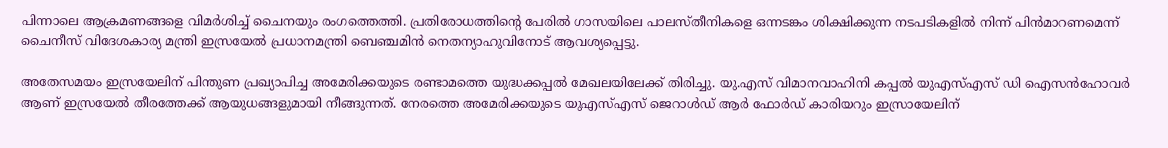പിന്നാലെ ആക്രമണങ്ങളെ വിമര്‍ശിച്ച് ചൈനയും രംഗത്തെത്തി. പ്രതിരോധത്തിന്റെ പേരില്‍ ഗാസയിലെ പാലസ്തീനികളെ ഒന്നടങ്കം ശിക്ഷിക്കുന്ന നടപടികളില്‍ നിന്ന് പിന്‍മാറണമെന്ന് ചൈനീസ് വിദേശകാര്യ മന്ത്രി ഇസ്രയേല്‍ പ്രധാനമന്ത്രി ബെഞ്ചമിന്‍ നെതന്യാഹുവിനോട് ആവശ്യപ്പെട്ടു.

അതേസമയം ഇസ്രയേലിന് പിന്തുണ പ്രഖ്യാപിച്ച അമേരിക്കയുടെ രണ്ടാമത്തെ യുദ്ധക്കപ്പല്‍ മേഖലയിലേക്ക് തിരിച്ചു. യു.എസ് വിമാനവാഹിനി കപ്പല്‍ യുഎസ്എസ് ഡി ഐസന്‍ഹോവര്‍ ആണ് ഇസ്രയേല്‍ തീരത്തേക്ക് ആയുധങ്ങളുമായി നീങ്ങുന്നത്. നേരത്തെ അമേരിക്കയുടെ യുഎസ്എസ് ജെറാള്‍ഡ് ആര്‍ ഫോര്‍ഡ് കാരിയറും ഇസ്രായേലിന്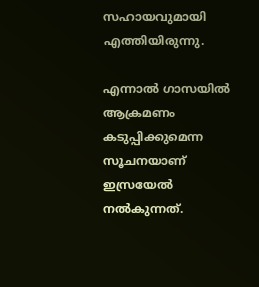സഹായവുമായി എത്തിയിരുന്നു.

എന്നാല്‍ ഗാസയില്‍ ആക്രമണം കടുപ്പിക്കുമെന്ന സൂചനയാണ് ഇസ്രയേല്‍ നല്‍കുന്നത്.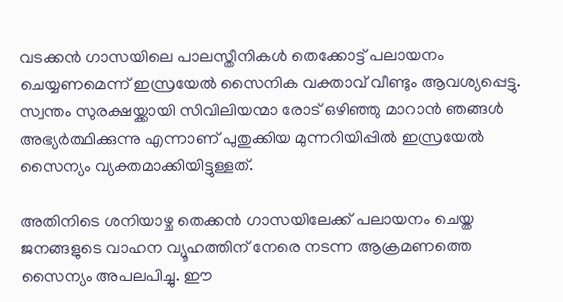വടക്കന്‍ ഗാസയിലെ പാലസ്തീനികള്‍ തെക്കോട്ട് പലായനം ചെയ്യണമെന്ന് ഇസ്രയേല്‍ സൈനിക വക്താവ് വീണ്ടും ആവശ്യപ്പെട്ടു. സ്വന്തം സുരക്ഷയ്ക്കായി സിവിലിയന്മാ രോട് ഒഴിഞ്ഞു മാറാന്‍ ഞങ്ങള്‍ അഭ്യര്‍ത്ഥിക്കുന്നു എന്നാണ് പുതുക്കിയ മുന്നറിയിപ്പില്‍ ഇസ്രയേല്‍ സൈന്യം വ്യക്തമാക്കിയിട്ടുള്ളത്.

അതിനിടെ ശനിയാഴ്ച തെക്കന്‍ ഗാസയിലേക്ക് പലായനം ചെയ്ത ജനങ്ങളുടെ വാഹന വ്യൂഹത്തിന് നേരെ നടന്ന ആക്രമണത്തെ സൈന്യം അപലപിച്ചു. ഈ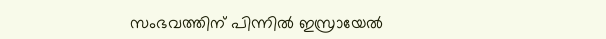സംഭവത്തിന് പിന്നില്‍ ഇസ്രായേല്‍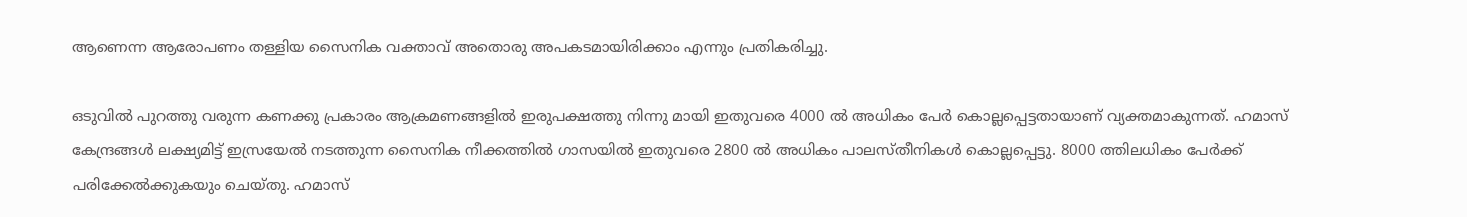ആണെന്ന ആരോപണം തള്ളിയ സൈനിക വക്താവ് അതൊരു അപകടമായിരിക്കാം എന്നും പ്രതികരിച്ചു.

ഒടുവില്‍ പുറത്തു വരുന്ന കണക്കു പ്രകാരം ആക്രമണങ്ങളില്‍ ഇരുപക്ഷത്തു നിന്നു മായി ഇതുവരെ 4000 ല്‍ അധികം പേര്‍ കൊല്ലപ്പെട്ടതായാണ് വ്യക്തമാകുന്നത്. ഹമാസ് കേന്ദ്രങ്ങള്‍ ലക്ഷ്യമിട്ട് ഇസ്രയേല്‍ നടത്തുന്ന സൈനിക നീക്കത്തില്‍ ഗാസയില്‍ ഇതുവരെ 2800 ല്‍ അധികം പാലസ്തീനികള്‍ കൊല്ലപ്പെട്ടു. 8000 ത്തിലധികം പേര്‍ക്ക് പരിക്കേല്‍ക്കുകയും ചെയ്തു. ഹമാസ്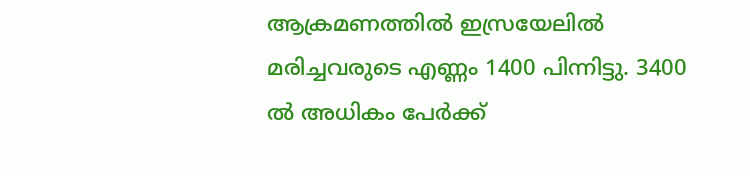ആക്രമണത്തില്‍ ഇസ്രയേലില്‍ മരിച്ചവരുടെ എണ്ണം 1400 പിന്നിട്ടു. 3400 ല്‍ അധികം പേര്‍ക്ക്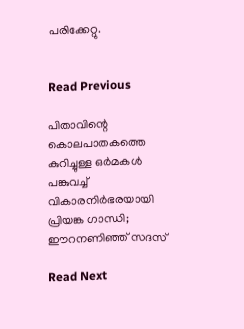പരിക്കേറ്റു.


Read Previous

പിതാവിന്റെ കൊലപാതകത്തെ കുറിച്ചുള്ള ഒര്‍മകള്‍ പങ്കുവച്ച് വികാരനിര്‍ഭരയായി പ്രിയങ്ക ഗാന്ധി; ഈറനണിഞ്ഞ് സദസ്

Read Next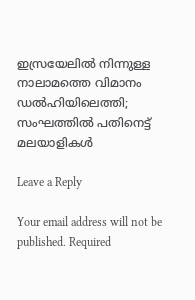ഇസ്രയേലില്‍ നിന്നുള്ള നാലാമത്തെ വിമാനം ഡല്‍ഹിയിലെത്തി; സംഘത്തില്‍ പതിനെട്ട് മലയാളികള്‍

Leave a Reply

Your email address will not be published. Required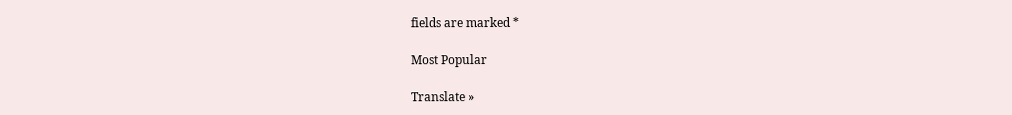fields are marked *

Most Popular

Translate »